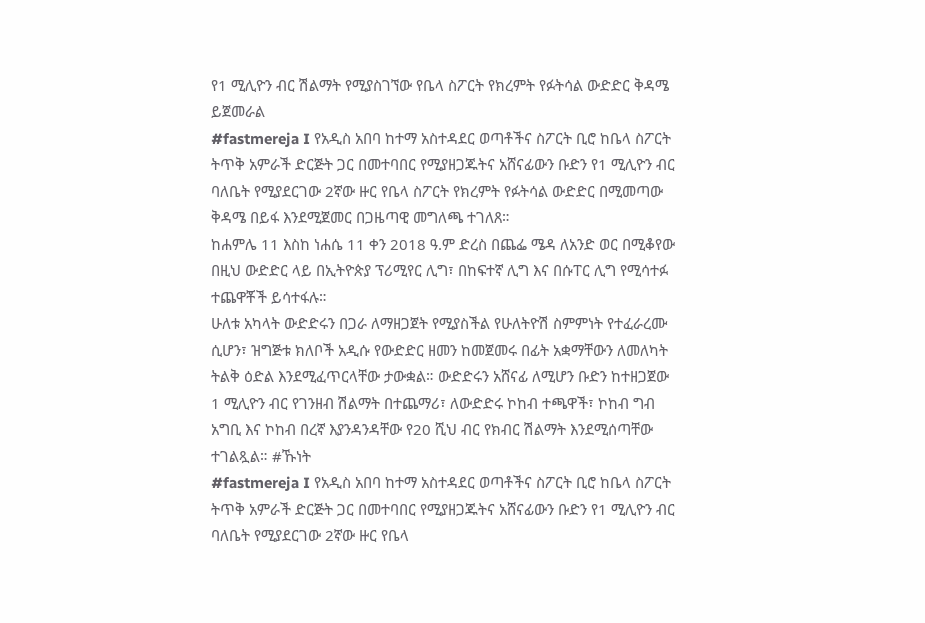የ1 ሚሊዮን ብር ሽልማት የሚያስገኘው የቤላ ስፖርት የክረምት የፉትሳል ውድድር ቅዳሜ ይጀመራል
#fastmereja I የአዲስ አበባ ከተማ አስተዳደር ወጣቶችና ስፖርት ቢሮ ከቤላ ስፖርት ትጥቅ አምራች ድርጅት ጋር በመተባበር የሚያዘጋጁትና አሸናፊውን ቡድን የ1 ሚሊዮን ብር ባለቤት የሚያደርገው 2ኛው ዙር የቤላ ስፖርት የክረምት የፉትሳል ውድድር በሚመጣው ቅዳሜ በይፋ እንደሚጀመር በጋዜጣዊ መግለጫ ተገለጸ።
ከሐምሌ 11 እስከ ነሐሴ 11 ቀን 2018 ዓ.ም ድረስ በጨፌ ሜዳ ለአንድ ወር በሚቆየው በዚህ ውድድር ላይ በኢትዮጵያ ፕሪሚየር ሊግ፣ በከፍተኛ ሊግ እና በሱፐር ሊግ የሚሳተፉ ተጨዋቾች ይሳተፋሉ።
ሁለቱ አካላት ውድድሩን በጋራ ለማዘጋጀት የሚያስችል የሁለትዮሽ ስምምነት የተፈራረሙ ሲሆን፣ ዝግጅቱ ክለቦች አዲሱ የውድድር ዘመን ከመጀመሩ በፊት አቋማቸውን ለመለካት ትልቅ ዕድል እንደሚፈጥርላቸው ታውቋል። ውድድሩን አሸናፊ ለሚሆን ቡድን ከተዘጋጀው 1 ሚሊዮን ብር የገንዘብ ሽልማት በተጨማሪ፣ ለውድድሩ ኮከብ ተጫዋች፣ ኮከብ ግብ አግቢ እና ኮከብ በረኛ እያንዳንዳቸው የ20 ሺህ ብር የክብር ሽልማት እንደሚሰጣቸው ተገልጿል። #ኹነት
#fastmereja I የአዲስ አበባ ከተማ አስተዳደር ወጣቶችና ስፖርት ቢሮ ከቤላ ስፖርት ትጥቅ አምራች ድርጅት ጋር በመተባበር የሚያዘጋጁትና አሸናፊውን ቡድን የ1 ሚሊዮን ብር ባለቤት የሚያደርገው 2ኛው ዙር የቤላ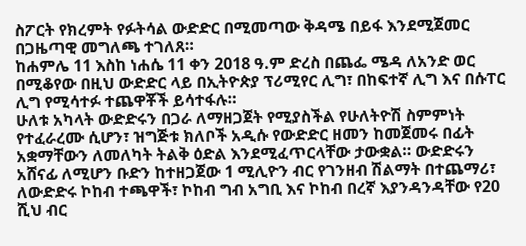ስፖርት የክረምት የፉትሳል ውድድር በሚመጣው ቅዳሜ በይፋ እንደሚጀመር በጋዜጣዊ መግለጫ ተገለጸ።
ከሐምሌ 11 እስከ ነሐሴ 11 ቀን 2018 ዓ.ም ድረስ በጨፌ ሜዳ ለአንድ ወር በሚቆየው በዚህ ውድድር ላይ በኢትዮጵያ ፕሪሚየር ሊግ፣ በከፍተኛ ሊግ እና በሱፐር ሊግ የሚሳተፉ ተጨዋቾች ይሳተፋሉ።
ሁለቱ አካላት ውድድሩን በጋራ ለማዘጋጀት የሚያስችል የሁለትዮሽ ስምምነት የተፈራረሙ ሲሆን፣ ዝግጅቱ ክለቦች አዲሱ የውድድር ዘመን ከመጀመሩ በፊት አቋማቸውን ለመለካት ትልቅ ዕድል እንደሚፈጥርላቸው ታውቋል። ውድድሩን አሸናፊ ለሚሆን ቡድን ከተዘጋጀው 1 ሚሊዮን ብር የገንዘብ ሽልማት በተጨማሪ፣ ለውድድሩ ኮከብ ተጫዋች፣ ኮከብ ግብ አግቢ እና ኮከብ በረኛ እያንዳንዳቸው የ20 ሺህ ብር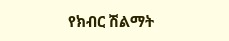የክብር ሽልማት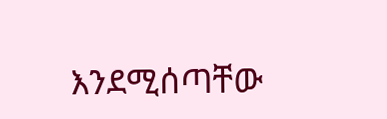እንደሚሰጣቸው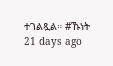ተገልጿል። #ኹነት
21 days ago